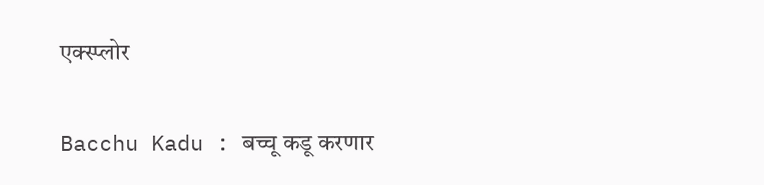एक्स्प्लोर

Bacchu Kadu : बच्चू कडू करणार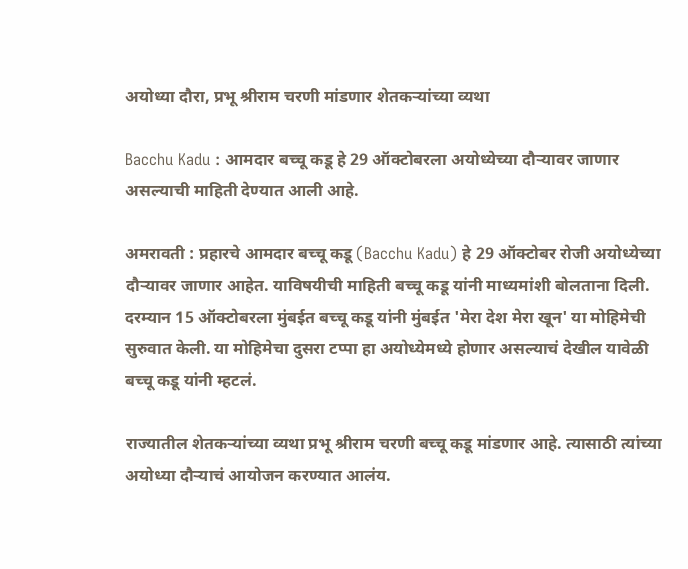अयोध्या दौरा, प्रभू श्रीराम चरणी मांडणार शेतकऱ्यांच्या व्यथा

Bacchu Kadu : आमदार बच्चू कडू हे 29 ऑक्टोबरला अयोध्येच्या दौऱ्यावर जाणार असल्याची माहिती देण्यात आली आहे.

अमरावती : प्रहारचे आमदार बच्चू कडू (Bacchu Kadu) हे 29 ऑक्टोबर रोजी अयोध्येच्या दौऱ्यावर जाणार आहेत. याविषयीची माहिती बच्चू कडू यांनी माध्यमांशी बोलताना दिली. दरम्यान 15 ऑक्टोबरला मुंबईत बच्चू कडू यांनी मुंबईत 'मेरा देश मेरा खून' या मोहिमेची सुरुवात केली. या मोहिमेचा दुसरा टप्पा हा अयोध्येमध्ये होणार असल्याचं देखील यावेळी बच्चू कडू यांनी म्हटलं.

राज्यातील शेतकऱ्यांच्या व्यथा प्रभू श्रीराम चरणी बच्चू कडू मांडणार आहे. त्यासाठी त्यांच्या अयोध्या दौऱ्याचं आयोजन करण्यात आलंय.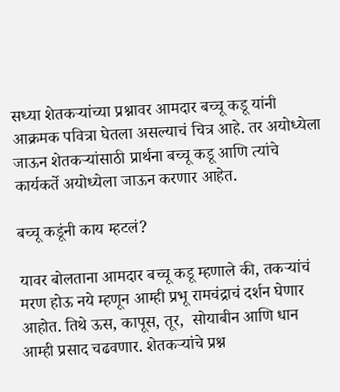सध्या शेतकऱ्यांच्या प्रश्नावर आमदार बच्चू कडू यांनी आक्रमक पवित्रा घेतला असल्याचं चित्र आहे. तर अयोध्येला जाऊन शेतकऱ्यांसाठी प्रार्थना बच्चू कडू आणि त्यांचे कार्यकर्ते अयोध्येला जाऊन करणार आहेत.

बच्चू कडूंनी काय म्हटलं?

यावर बोलताना आमदार बच्चू कडू म्हणाले की, तकऱ्यांचं मरण होऊ नये म्हणून आम्ही प्रभू रामचंद्राचं दर्शन घेणार आहोत. तिथे ऊस, कापूस, तूर,  सोयाबीन आणि धान आम्ही प्रसाद चढवणार. शेतकऱ्यांचे प्रश्न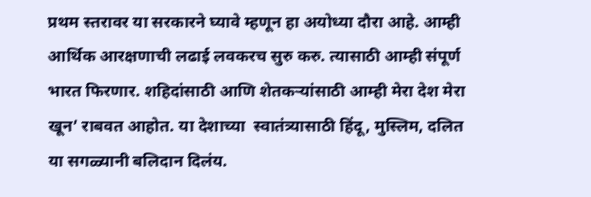प्रथम स्तरावर या सरकारने घ्यावे म्हणून हा अयोध्या दौरा आहे. आम्ही आर्थिक आरक्षणाची लढाई लवकरच सुरु करु. त्यासाठी आम्ही संपूर्ण भारत फिरणार. शहिदांसाठी आणि शेतकऱ्यांसाठी आम्ही मेरा देश मेरा खून’ राबवत आहोत. या देशाच्या  स्वातंत्र्यासाठी हिंदू, मुस्लिम, दलित या सगळ्यानी बलिदान दिलंय.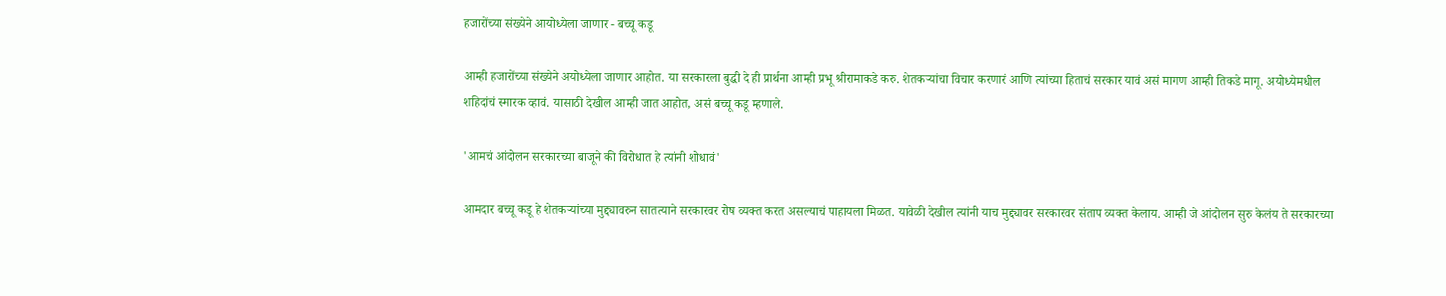हजारोंच्या संख्येने आयोध्येला जाणार - बच्चू कडू

आम्ही हजारोंच्या संख्येने अयोध्येला जाणार आहोत. या सरकारला बुद्धी दे ही प्रार्थना आम्ही प्रभू श्रीरामाकडे करु. शेतकऱ्यांचा विचार करणारं आणि त्यांच्या हिताचं सरकार यावं असं मागण आम्ही तिकडे मागू. अयोध्येमधील शहिदांचं स्मारक व्हावं. यासाठी देखील आम्ही जात आहोत, असं बच्चू कडू म्हणाले.

'आमचं आंदोलन सरकारच्या बाजूने की विरोधात हे त्यांनी शोधावं'

आमदार बच्चू कडू हे शेतकऱ्यांच्या मुद्द्यावरुन सातत्याने सरकारवर रोष व्यक्त करत असल्याचं पाहायला मिळत. यावेळी देखील त्यांनी याच मुद्द्यावर सरकारवर संताप व्यक्त केलाय. आम्ही जे आंदोलन सुरु केलंय ते सरकारच्या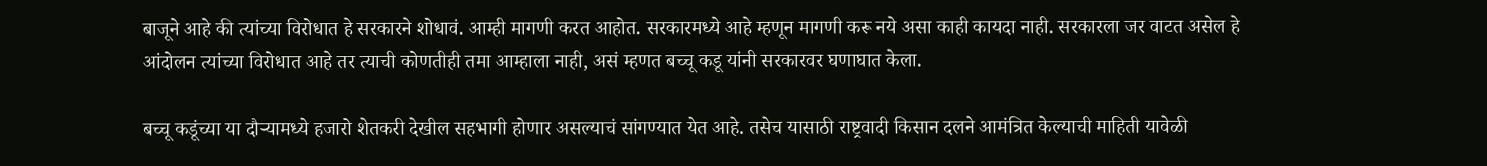बाजूने आहे की त्यांच्या विरोधात हे सरकारने शोधावं. आम्ही मागणी करत आहोत. सरकारमध्ये आहे म्हणून मागणी करू नये असा काही कायदा नाही. सरकारला जर वाटत असेल हे आंदोलन त्यांच्या विरोधात आहे तर त्याची कोणतीही तमा आम्हाला नाही, असं म्हणत बच्चू कडू यांनी सरकारवर घणाघात केला.

बच्चू कडूंच्या या दौऱ्यामध्ये हजारो शेतकरी देखील सहभागी होणार असल्याचं सांगण्यात येत आहे. तसेच यासाठी राष्ट्रवादी किसान दलने आमंत्रित केल्याची माहिती यावेळी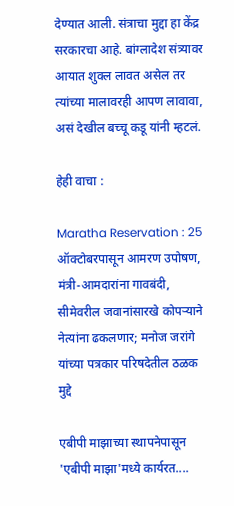देण्यात आली. संत्राचा मुद्दा हा केंद्र सरकारचा आहे. बांग्लादेश संत्र्यावर आयात शुक्ल लावत असेल तर त्यांच्या मालावरही आपण लावावा, असं देखील बच्चू कडू यांनी म्हटलं.

हेही वाचा :

Maratha Reservation : 25 ऑक्टोबरपासून आमरण उपोषण, मंत्री-आमदारांना गावबंदी, सीमेवरील जवानांसारखे कोपऱ्याने नेत्यांना ढकलणार; मनोज जरांगे यांच्या पत्रकार परिषदेतील ठळक मुद्दे

एबीपी माझाच्या स्थापनेपासून 'एबीपी माझा'मध्ये कार्यरत....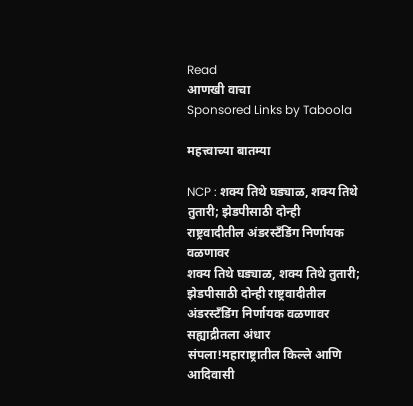Read
आणखी वाचा
Sponsored Links by Taboola

महत्त्वाच्या बातम्या

NCP : शक्य तिथे घड्याळ, शक्य तिथे तुतारी; झेडपीसाठी दोन्ही राष्ट्रवादीतील अंडरस्टँडिंग निर्णायक वळणावर
शक्य तिथे घड्याळ, शक्य तिथे तुतारी; झेडपीसाठी दोन्ही राष्ट्रवादीतील अंडरस्टँडिंग निर्णायक वळणावर
सह्याद्रीतला अंधार संपला!महाराष्ट्रातील किल्ले आणि आदिवासी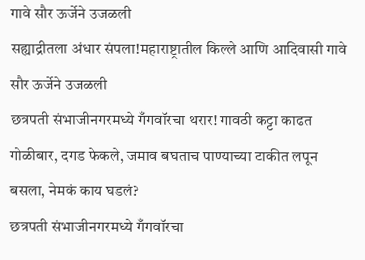गावे सौर ऊर्जेने उजळली
सह्याद्रीतला अंधार संपला!महाराष्ट्रातील किल्ले आणि आदिवासी गावे सौर ऊर्जेने उजळली
छत्रपती संभाजीनगरमध्ये गँगवॉरचा थरार! गावठी कट्टा काढत गोळीबार, दगड फेकले, जमाव बघताच पाण्याच्या टाकीत लपून बसला, नेमकं काय घडलं?
छत्रपती संभाजीनगरमध्ये गँगवॉरचा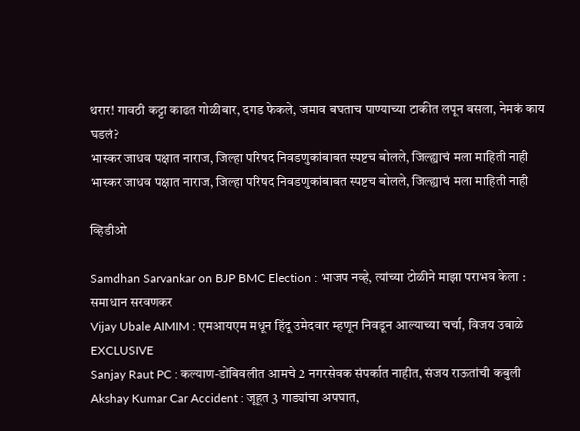थरार! गावठी कट्टा काढत गोळीबार, दगड फेकले, जमाव बघताच पाण्याच्या टाकीत लपून बसला, नेमकं काय घडलं?
भास्कर जाधव पक्षात नाराज, जिल्हा परिषद निवडणुकांबाबत स्पष्टच बोलले, जिल्ह्याचं मला माहिती नाही
भास्कर जाधव पक्षात नाराज, जिल्हा परिषद निवडणुकांबाबत स्पष्टच बोलले, जिल्ह्याचं मला माहिती नाही

व्हिडीओ

Samdhan Sarvankar on BJP BMC Election : भाजप नव्हे, त्यांच्या टोळीने माझा पराभव केला : समाधान सरवणकर
Vijay Ubale AIMIM : एमआयएम मधून हिंदू उमेदवार म्हणून निवडून आल्याच्या चर्चा, विजय उबाळे EXCLUSIVE
Sanjay Raut PC : कल्याण-डोंबिवलीत आमचे 2 नगरसेवक संपर्कात नाहीत, संजय राऊतांची कबुली
Akshay Kumar Car Accident : जूहूत 3 गाड्यांचा अपघात,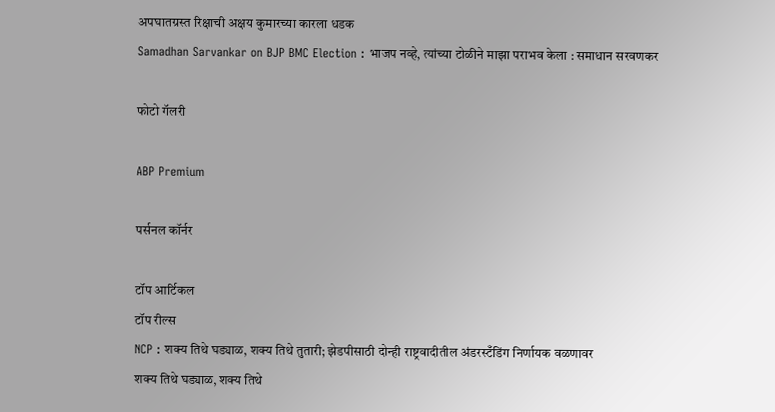अपघातग्रस्त रिक्षाची अक्षय कुमारच्या कारला धडक
Samadhan Sarvankar on BJP BMC Election : भाजप नव्हे, त्यांच्या टोळीने माझा पराभव केला : समाधान सरवणकर

फोटो गॅलरी

ABP Premium

पर्सनल कॉर्नर

टॉप आर्टिकल
टॉप रील्स
NCP : शक्य तिथे घड्याळ, शक्य तिथे तुतारी; झेडपीसाठी दोन्ही राष्ट्रवादीतील अंडरस्टँडिंग निर्णायक वळणावर
शक्य तिथे घड्याळ, शक्य तिथे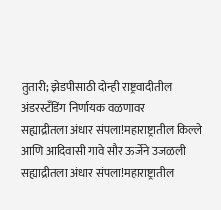तुतारी; झेडपीसाठी दोन्ही राष्ट्रवादीतील अंडरस्टँडिंग निर्णायक वळणावर
सह्याद्रीतला अंधार संपला!महाराष्ट्रातील किल्ले आणि आदिवासी गावे सौर ऊर्जेने उजळली
सह्याद्रीतला अंधार संपला!महाराष्ट्रातील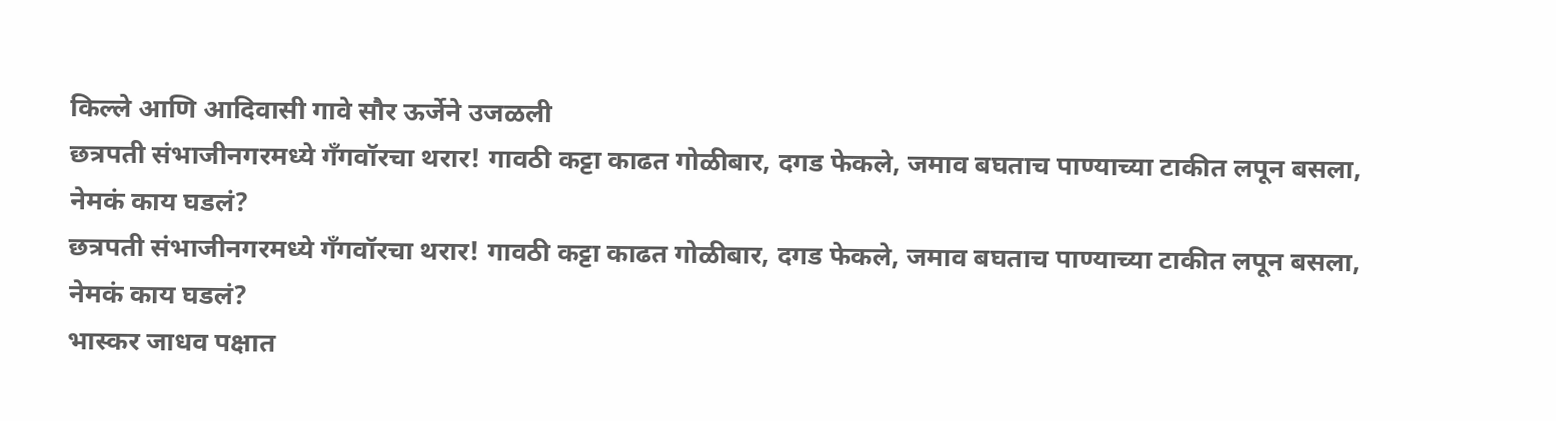किल्ले आणि आदिवासी गावे सौर ऊर्जेने उजळली
छत्रपती संभाजीनगरमध्ये गँगवॉरचा थरार! गावठी कट्टा काढत गोळीबार, दगड फेकले, जमाव बघताच पाण्याच्या टाकीत लपून बसला, नेमकं काय घडलं?
छत्रपती संभाजीनगरमध्ये गँगवॉरचा थरार! गावठी कट्टा काढत गोळीबार, दगड फेकले, जमाव बघताच पाण्याच्या टाकीत लपून बसला, नेमकं काय घडलं?
भास्कर जाधव पक्षात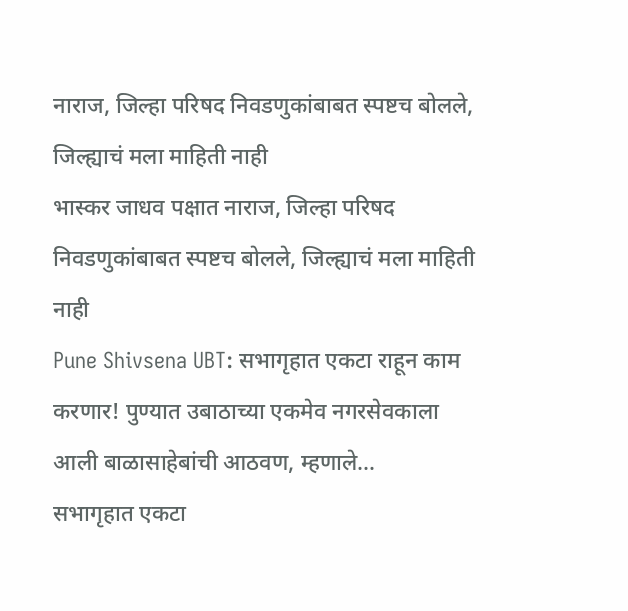नाराज, जिल्हा परिषद निवडणुकांबाबत स्पष्टच बोलले, जिल्ह्याचं मला माहिती नाही
भास्कर जाधव पक्षात नाराज, जिल्हा परिषद निवडणुकांबाबत स्पष्टच बोलले, जिल्ह्याचं मला माहिती नाही
Pune Shivsena UBT: सभागृहात एकटा राहून काम करणार! पुण्यात उबाठाच्या एकमेव नगरसेवकाला आली बाळासाहेबांची आठवण, म्हणाले...
सभागृहात एकटा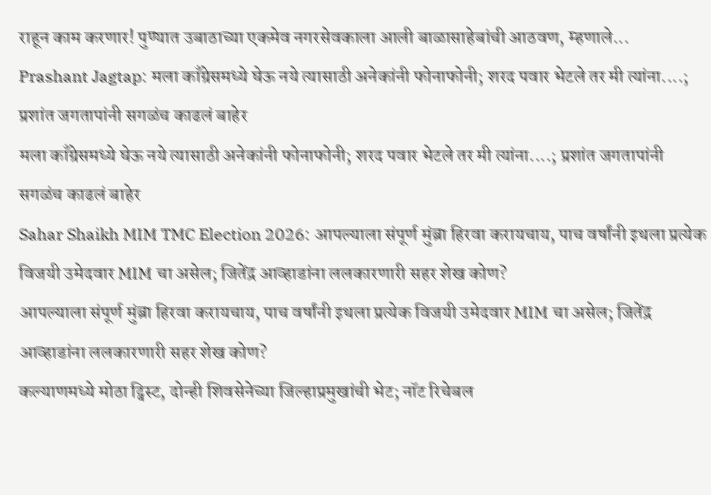राहून काम करणार! पुण्यात उबाठाच्या एकमेव नगरसेवकाला आली बाळासाहेबांची आठवण, म्हणाले...
Prashant Jagtap: मला काँग्रेसमध्ये घेऊ नये त्यासाठी अनेकांनी फोनाफोनी; शरद पवार भेटले तर मी त्यांना....; प्रशांत जगतापांनी सगळंच काढलं बाहेर
मला काँग्रेसमध्ये घेऊ नये त्यासाठी अनेकांनी फोनाफोनी; शरद पवार भेटले तर मी त्यांना....; प्रशांत जगतापांनी सगळंच काढलं बाहेर
Sahar Shaikh MIM TMC Election 2026: आपल्याला संपूर्ण मुंब्रा हिरवा करायचाय, पाच वर्षांनी इथला प्रत्येक विजयी उमेदवार MIM चा असेल; जितेंद्र आव्हाडांना ललकारणारी सहर शेख कोण?
आपल्याला संपूर्ण मुंब्रा हिरवा करायचाय, पाच वर्षांनी इथला प्रत्येक विजयी उमेदवार MIM चा असेल; जितेंद्र आव्हाडांना ललकारणारी सहर शेख कोण?
कल्याणमध्ये मोठा ट्विस्ट, दोन्ही शिवसेनेच्या जिल्हाप्रमुखांची भेट; नॉट रिचेबल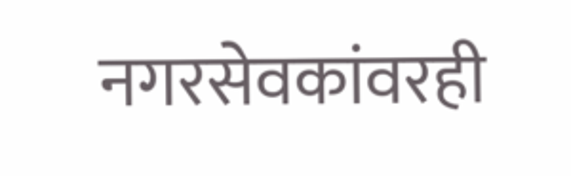नगरसेवकांवरही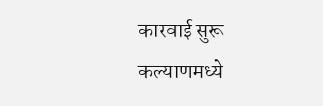कारवाई सुरू
कल्याणमध्ये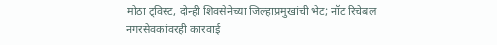मोठा ट्विस्ट, दोन्ही शिवसेनेच्या जिल्हाप्रमुखांची भेट; नॉट रिचेबल नगरसेवकांवरही कारवाई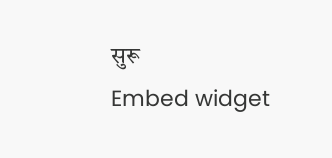सुरू
Embed widget